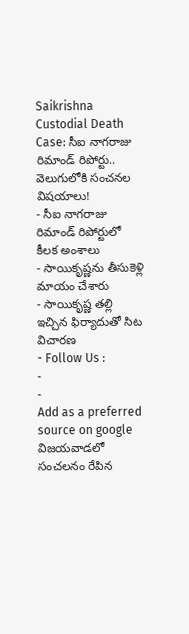Saikrishna Custodial Death Case: సీఐ నాగరాజు రిమాండ్ రిపోర్టు.. వెలుగులోకి సంచనల విషయాలు!
- సీఐ నాగరాజు రిమాండ్ రిపోర్టులో కీలక అంశాలు
- సాయికృష్ణను తీసుకెళ్లి మాయం చేశారు
- సాయికృష్ణ తల్లి ఇచ్చిన ఫిర్యాదుతో సిట విచారణ
- Follow Us :
-
-
Add as a preferred
source on google
విజయవాడలో సంచలనం రేపిన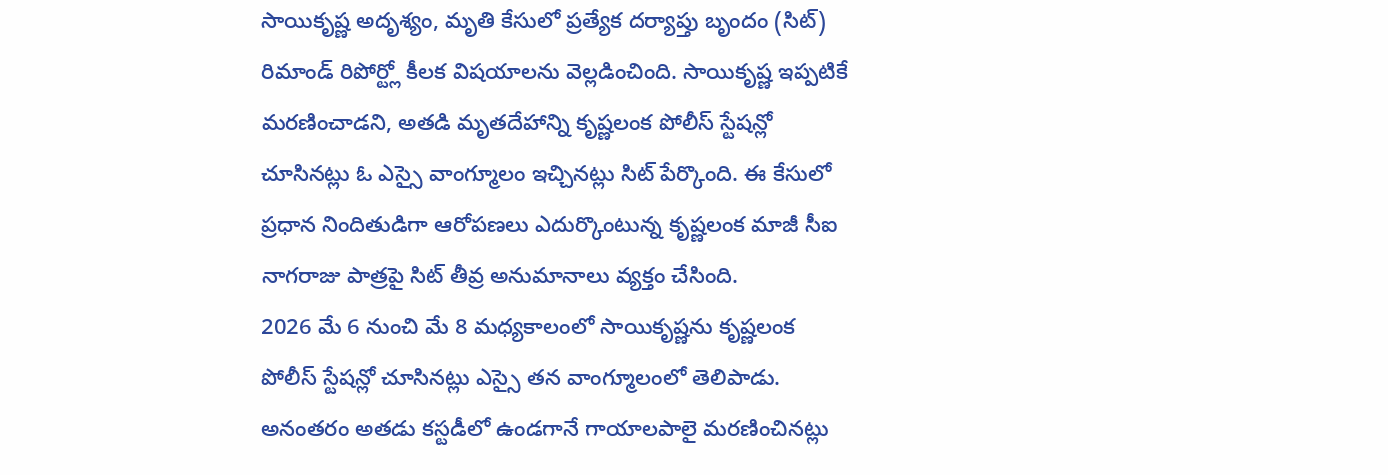సాయికృష్ణ అదృశ్యం, మృతి కేసులో ప్రత్యేక దర్యాప్తు బృందం (సిట్) రిమాండ్ రిపోర్ట్లో కీలక విషయాలను వెల్లడించింది. సాయికృష్ణ ఇప్పటికే మరణించాడని, అతడి మృతదేహాన్ని కృష్ణలంక పోలీస్ స్టేషన్లో చూసినట్లు ఓ ఎస్సై వాంగ్మూలం ఇచ్చినట్లు సిట్ పేర్కొంది. ఈ కేసులో ప్రధాన నిందితుడిగా ఆరోపణలు ఎదుర్కొంటున్న కృష్ణలంక మాజీ సీఐ నాగరాజు పాత్రపై సిట్ తీవ్ర అనుమానాలు వ్యక్తం చేసింది.
2026 మే 6 నుంచి మే 8 మధ్యకాలంలో సాయికృష్ణను కృష్ణలంక పోలీస్ స్టేషన్లో చూసినట్లు ఎస్సై తన వాంగ్మూలంలో తెలిపాడు. అనంతరం అతడు కస్టడీలో ఉండగానే గాయాలపాలై మరణించినట్లు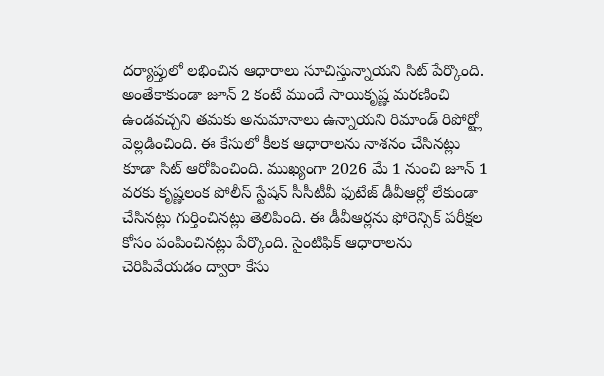దర్యాప్తులో లభించిన ఆధారాలు సూచిస్తున్నాయని సిట్ పేర్కొంది. అంతేకాకుండా జూన్ 2 కంటే ముందే సాయికృష్ణ మరణించి ఉండవచ్చని తమకు అనుమానాలు ఉన్నాయని రిమాండ్ రిపోర్ట్లో వెల్లడించింది. ఈ కేసులో కీలక ఆధారాలను నాశనం చేసినట్లు కూడా సిట్ ఆరోపించింది. ముఖ్యంగా 2026 మే 1 నుంచి జూన్ 1 వరకు కృష్ణలంక పోలీస్ స్టేషన్ సీసీటీవీ ఫుటేజ్ డీవీఆర్లో లేకుండా చేసినట్లు గుర్తించినట్లు తెలిపింది. ఈ డీవీఆర్లను ఫోరెన్సిక్ పరీక్షల కోసం పంపించినట్లు పేర్కొంది. సైంటిఫిక్ ఆధారాలను చెరిపివేయడం ద్వారా కేసు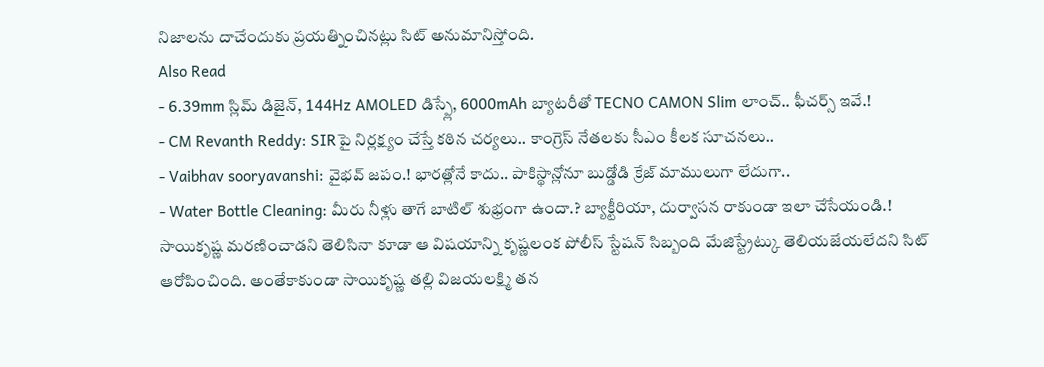నిజాలను దాచేందుకు ప్రయత్నించినట్లు సిట్ అనుమానిస్తోంది.
Also Read
- 6.39mm స్లిమ్ డిజైన్, 144Hz AMOLED డిస్ప్లే, 6000mAh బ్యాటరీతో TECNO CAMON Slim లాంచ్.. ఫీచర్స్ ఇవే.!
- CM Revanth Reddy: SIRపై నిర్లక్ష్యం చేస్తే కఠిన చర్యలు.. కాంగ్రెస్ నేతలకు సీఎం కీలక సూచనలు..
- Vaibhav sooryavanshi: వైభవ్ జపం.! భారత్లోనే కాదు.. పాకిస్థాన్లోనూ బుడ్డోడి క్రేజ్ మాములుగా లేదుగా..
- Water Bottle Cleaning: మీరు నీళ్లు తాగే బాటిల్ శుభ్రంగా ఉందా.? బ్యాక్టీరియా, దుర్వాసన రాకుండా ఇలా చేసేయండి.!
సాయికృష్ణ మరణించాడని తెలిసినా కూడా ఆ విషయాన్ని కృష్ణలంక పోలీస్ స్టేషన్ సిబ్బంది మేజిస్ట్రేట్కు తెలియజేయలేదని సిట్ ఆరోపించింది. అంతేకాకుండా సాయికృష్ణ తల్లి విజయలక్ష్మి తన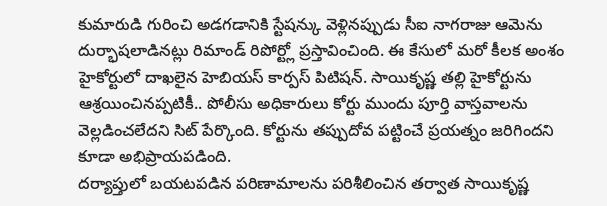కుమారుడి గురించి అడగడానికి స్టేషన్కు వెళ్లినప్పుడు సీఐ నాగరాజు ఆమెను దుర్భాషలాడినట్లు రిమాండ్ రిపోర్ట్లో ప్రస్తావించింది. ఈ కేసులో మరో కీలక అంశం హైకోర్టులో దాఖలైన హెబియస్ కార్పస్ పిటిషన్. సాయికృష్ణ తల్లి హైకోర్టును ఆశ్రయించినప్పటికీ.. పోలీసు అధికారులు కోర్టు ముందు పూర్తి వాస్తవాలను వెల్లడించలేదని సిట్ పేర్కొంది. కోర్టును తప్పుదోవ పట్టించే ప్రయత్నం జరిగిందని కూడా అభిప్రాయపడింది.
దర్యాప్తులో బయటపడిన పరిణామాలను పరిశీలించిన తర్వాత సాయికృష్ణ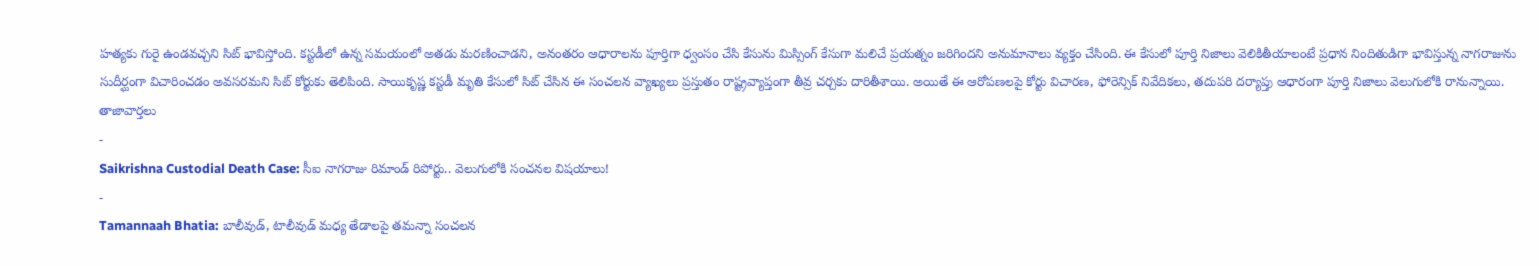హత్యకు గురై ఉండవచ్చని సిట్ భావిస్తోంది. కస్టడీలో ఉన్న సమయంలో అతడు మరణించాడని, అనంతరం ఆధారాలను పూర్తిగా ధ్వంసం చేసి కేసును మిస్సింగ్ కేసుగా మలిచే ప్రయత్నం జరిగిందని అనుమానాలు వ్యక్తం చేసింది. ఈ కేసులో పూర్తి నిజాలు వెలికితీయాలంటే ప్రధాన నిందితుడిగా భావిస్తున్న నాగరాజును సుదీర్ఘంగా విచారించడం అవసరమని సిట్ కోర్టుకు తెలిపింది. సాయికృష్ణ కస్టడీ మృతి కేసులో సిట్ చేసిన ఈ సంచలన వ్యాఖ్యలు ప్రస్తుతం రాష్ట్రవ్యాప్తంగా తీవ్ర చర్చకు దారితీశాయి. అయితే ఈ ఆరోపణలపై కోర్టు విచారణ, ఫోరెన్సిక్ నివేదికలు, తదుపరి దర్యాప్తు ఆధారంగా పూర్తి నిజాలు వెలుగులోకి రానున్నాయి.
తాజావార్తలు
-
Saikrishna Custodial Death Case: సీఐ నాగరాజు రిమాండ్ రిపోర్టు.. వెలుగులోకి సంచనల విషయాలు!
-
Tamannaah Bhatia: బాలీవుడ్, టాలీవుడ్ మధ్య తేడాలపై తమన్నా సంచలన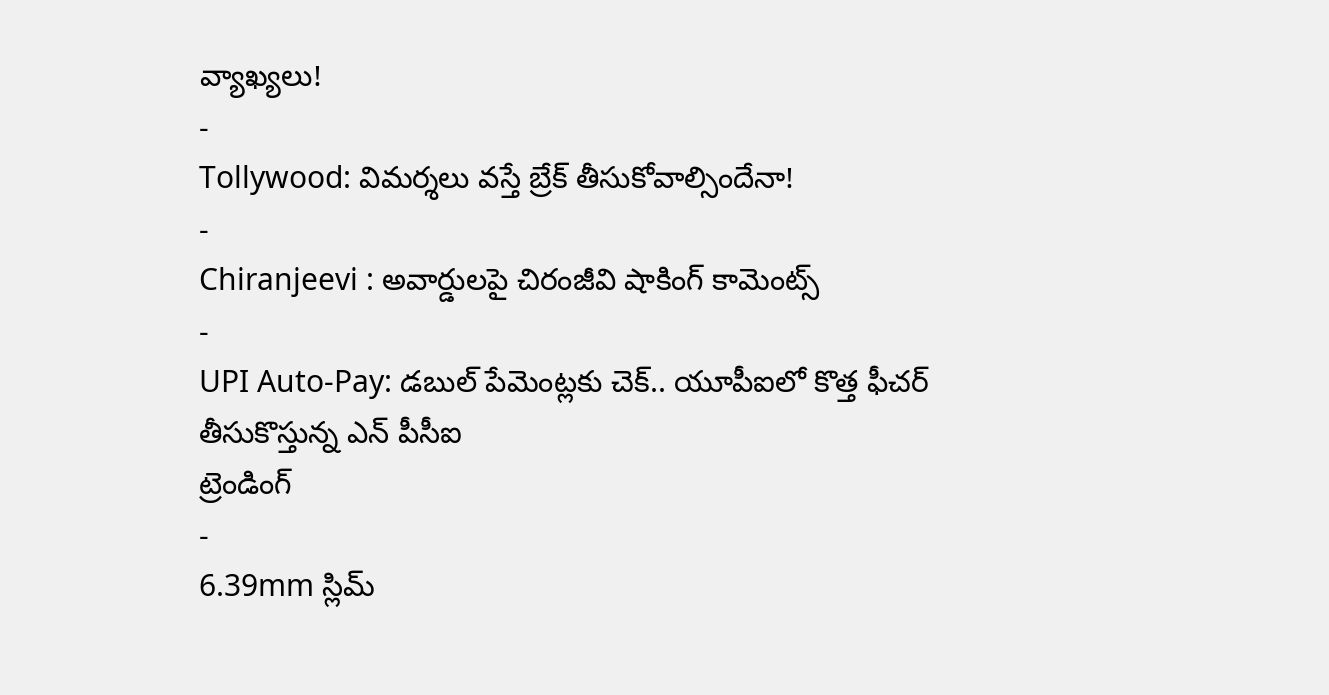వ్యాఖ్యలు!
-
Tollywood: విమర్శలు వస్తే బ్రేక్ తీసుకోవాల్సిందేనా!
-
Chiranjeevi : అవార్డులపై చిరంజీవి షాకింగ్ కామెంట్స్
-
UPI Auto-Pay: డబుల్ పేమెంట్లకు చెక్.. యూపీఐలో కొత్త ఫీచర్ తీసుకొస్తున్న ఎన్ పీసీఐ
ట్రెండింగ్
-
6.39mm స్లిమ్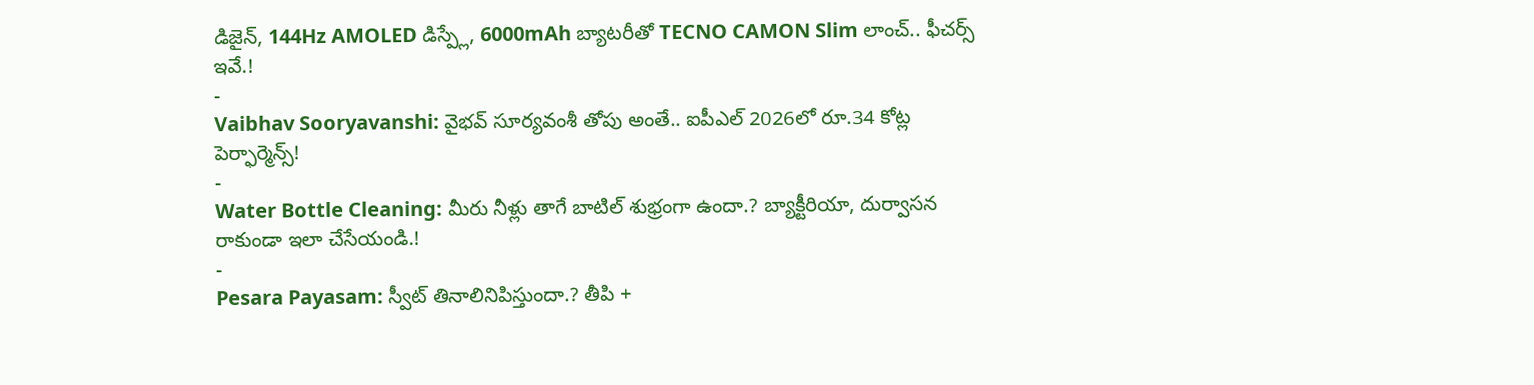డిజైన్, 144Hz AMOLED డిస్ప్లే, 6000mAh బ్యాటరీతో TECNO CAMON Slim లాంచ్.. ఫీచర్స్ ఇవే.!
-
Vaibhav Sooryavanshi: వైభవ్ సూర్యవంశీ తోపు అంతే.. ఐపీఎల్ 2026లో రూ.34 కోట్ల పెర్ఫార్మెన్స్!
-
Water Bottle Cleaning: మీరు నీళ్లు తాగే బాటిల్ శుభ్రంగా ఉందా.? బ్యాక్టీరియా, దుర్వాసన రాకుండా ఇలా చేసేయండి.!
-
Pesara Payasam: స్వీట్ తినాలినిపిస్తుందా.? తీపి +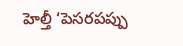హెల్తీ ‘పెసరపప్పు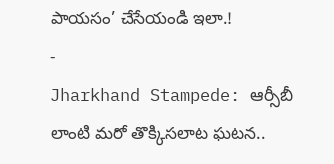పాయసం’ చేసేయండి ఇలా.!
-
Jharkhand Stampede: ఆర్సీబీ లాంటి మరో తొక్కిసలాట ఘటన..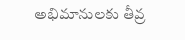అభిమానులకు తీవ్ర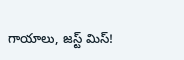గాయాలు, జస్ట్ మిస్!